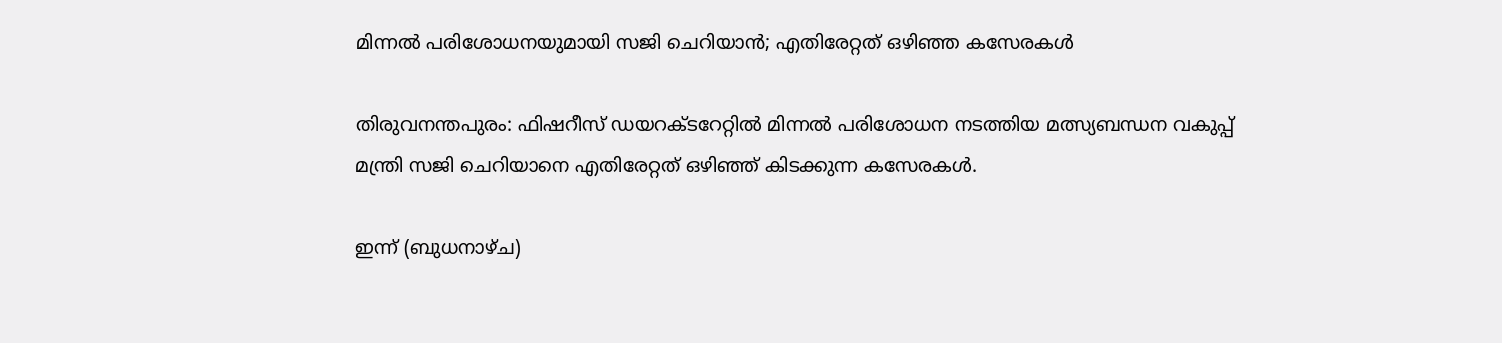മിന്നല്‍ പരിശോധനയുമായി സജി ചെറിയാന്‍; എതിരേറ്റത് ഒഴിഞ്ഞ കസേരകള്‍

തിരുവനന്തപുരം: ഫിഷറീസ് ഡയറക്ടറേറ്റില്‍ മിന്നല്‍ പരിശോധന നടത്തിയ മത്സ്യബന്ധന വകുപ്പ് മന്ത്രി സജി ചെറിയാനെ എതിരേറ്റത് ഒഴിഞ്ഞ് കിടക്കുന്ന കസേരകള്‍.

ഇന്ന് (ബുധനാഴ്ച)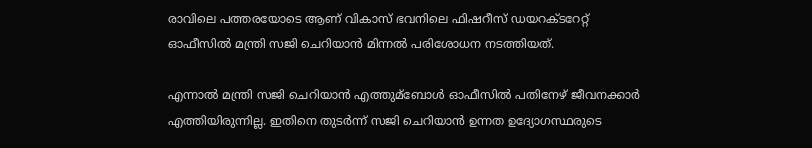രാവിലെ പത്തരയോടെ ആണ് വികാസ് ഭവനിലെ ഫിഷറീസ് ഡയറക്ടറേറ്റ് ഓഫീസില്‍ മന്ത്രി സജി ചെറിയാന്‍ മിന്നല്‍ പരിശോധന നടത്തിയത്.

എന്നാല്‍ മന്ത്രി സജി ചെറിയാന്‍ എത്തുമ്ബോള്‍ ഓഫീസില്‍ പതിനേഴ് ജീവനക്കാര്‍ എത്തിയിരുന്നില്ല. ഇതിനെ തുടര്‍ന്ന് സജി ചെറിയാന്‍ ഉന്നത ഉദ്യോഗസ്ഥരുടെ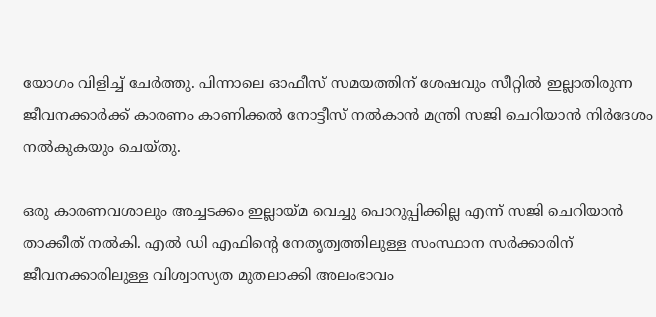യോഗം വിളിച്ച്‌ ചേര്‍ത്തു. പിന്നാലെ ഓഫീസ് സമയത്തിന് ശേഷവും സീറ്റില്‍ ഇല്ലാതിരുന്ന ജീവനക്കാര്‍ക്ക് കാരണം കാണിക്കല്‍ നോട്ടീസ് നല്‍കാന്‍ മന്ത്രി സജി ചെറിയാന്‍ നിര്‍ദേശം നല്‍കുകയും ചെയ്തു.

ഒരു കാരണവശാലും അച്ചടക്കം ഇല്ലായ്മ വെച്ചു പൊറുപ്പിക്കില്ല എന്ന് സജി ചെറിയാന്‍ താക്കീത് നല്‍കി. എല്‍ ഡി എഫിന്റെ നേതൃത്വത്തിലുള്ള സംസ്ഥാന സര്‍ക്കാരിന് ജീവനക്കാരിലുള്ള വിശ്വാസ്യത മുതലാക്കി അലംഭാവം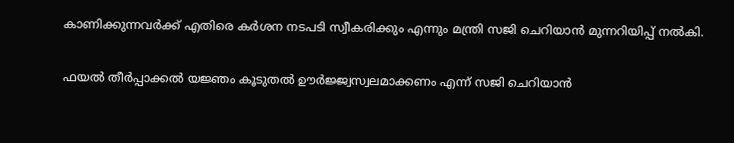കാണിക്കുന്നവര്‍ക്ക് എതിരെ കര്‍ശന നടപടി സ്വീകരിക്കും എന്നും മന്ത്രി സജി ചെറിയാന്‍ മുന്നറിയിപ്പ് നല്‍കി.

ഫയല്‍ തീര്‍പ്പാക്കല്‍ യജ്ഞം കൂടുതല്‍ ഊര്‍ജ്ജ്വസ്വലമാക്കണം എന്ന് സജി ചെറിയാന്‍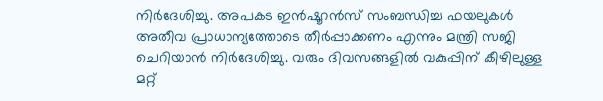നിര്‍ദേശിച്ചു. അപകട ഇന്‍ഷൂറന്‍സ് സംബന്ധിച്ച ഫയലുകള്‍ അതീവ പ്രാധാന്യത്തോടെ തീര്‍പ്പാക്കണം എന്നും മന്ത്രി സജി ചെറിയാന്‍ നിര്‍ദേശിച്ചു. വരും ദിവസങ്ങളില്‍ വകുപ്പിന് കീഴിലുള്ള മറ്റ്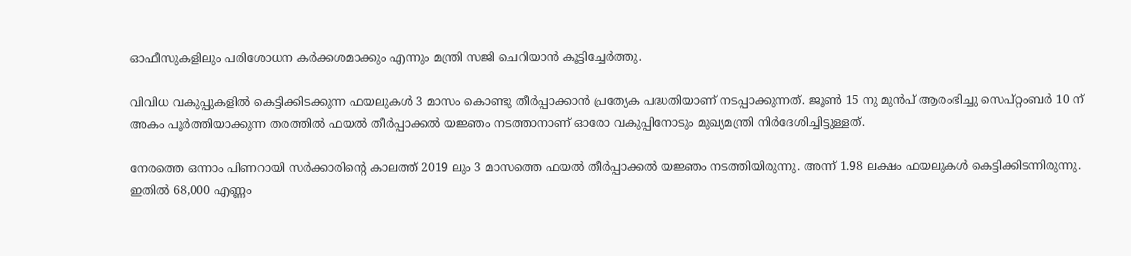ഓഫീസുകളിലും പരിശോധന കര്‍ക്കശമാക്കും എന്നും മന്ത്രി സജി ചെറിയാന്‍ കൂട്ടിച്ചേര്‍ത്തു.

വിവിധ വകുപ്പുകളില്‍ കെട്ടിക്കിടക്കുന്ന ഫയലുകള്‍ 3 മാസം കൊണ്ടു തീര്‍പ്പാക്കാന്‍ പ്രത്യേക പദ്ധതിയാണ് നടപ്പാക്കുന്നത്. ജൂണ്‍ 15 നു മുന്‍പ് ആരംഭിച്ചു സെപ്റ്റംബര്‍ 10 ന് അകം പൂര്‍ത്തിയാക്കുന്ന തരത്തില്‍ ഫയല്‍ തീര്‍പ്പാക്കല്‍ യജ്ഞം നടത്താനാണ് ഓരോ വകുപ്പിനോടും മുഖ്യമന്ത്രി നിര്‍ദേശിച്ചിട്ടുള്ളത്.

നേരത്തെ ഒന്നാം പിണറായി സര്‍ക്കാരിന്റെ കാലത്ത് 2019 ലും 3 മാസത്തെ ഫയല്‍ തീര്‍പ്പാക്കല്‍ യജ്ഞം നടത്തിയിരുന്നു. അന്ന് 1.98 ലക്ഷം ഫയലുകള്‍ കെട്ടിക്കിടന്നിരുന്നു. ഇതില്‍ 68,000 എണ്ണം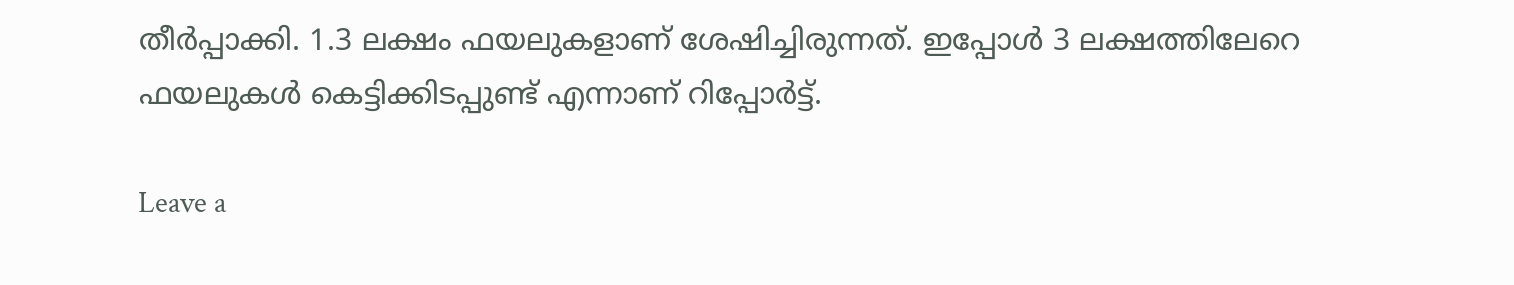തീര്‍പ്പാക്കി. 1.3 ലക്ഷം ഫയലുകളാണ് ശേഷിച്ചിരുന്നത്. ഇപ്പോള്‍ 3 ലക്ഷത്തിലേറെ ഫയലുകള്‍ കെട്ടിക്കിടപ്പുണ്ട് എന്നാണ് റിപ്പോര്‍ട്ട്.

Leave a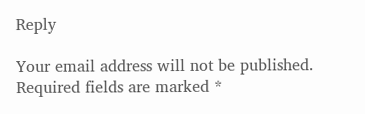Reply

Your email address will not be published. Required fields are marked *